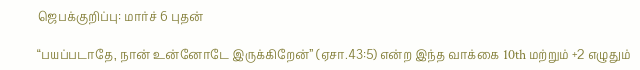ஜெபக்குறிப்பு: மார்ச் 6 புதன்

“பயப்படாதே, நான் உன்னோடே இருக்கிறேன்” (ஏசா.43:5) என்ற இந்த வாக்கை 10th மற்றும் +2 எழுதும்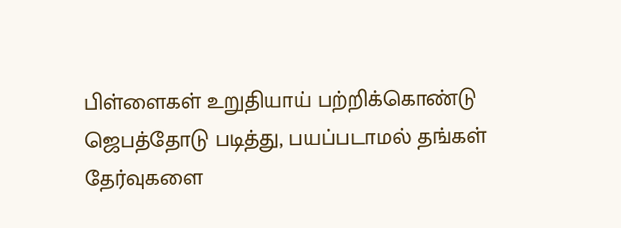பிள்ளைகள் உறுதியாய் பற்றிக்கொண்டு ஜெபத்தோடு படித்து, பயப்படாமல் தங்கள் தேர்வுகளை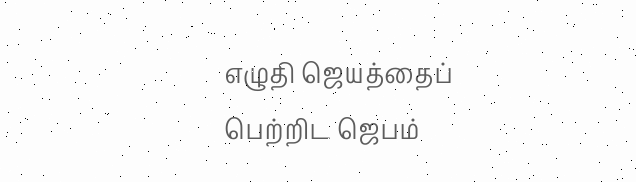எழுதி ஜெயத்தைப் பெற்றிட ஜெபம்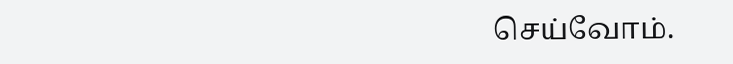செய்வோம்.